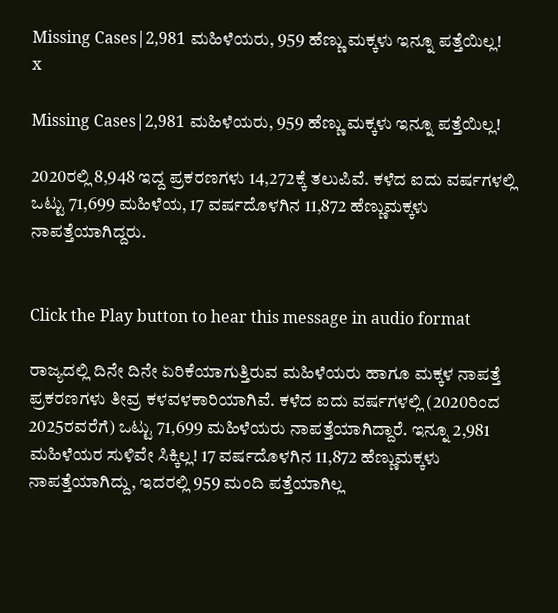Missing Cases|2,981 ಮಹಿಳೆಯರು, 959 ಹೆಣ್ಣು ಮಕ್ಕಳು ಇನ್ನೂ ಪತ್ತೆಯಿಲ್ಲ!
x

Missing Cases|2,981 ಮಹಿಳೆಯರು, 959 ಹೆಣ್ಣು ಮಕ್ಕಳು ಇನ್ನೂ ಪತ್ತೆಯಿಲ್ಲ!

2020ರಲ್ಲಿ 8,948 ಇದ್ದ ಪ್ರಕರಣಗಳು 14,272ಕ್ಕೆ ತಲುಪಿವೆ. ಕಳೆದ ಐದು ವರ್ಷಗಳಲ್ಲಿ ಒಟ್ಟು 71,699 ಮಹಿಳೆಯ, 17 ವರ್ಷದೊಳಗಿನ 11,872 ಹೆಣ್ಣುಮಕ್ಕಳು ನಾಪತ್ತೆಯಾಗಿದ್ದರು.


Click the Play button to hear this message in audio format

ರಾಜ್ಯದಲ್ಲಿ ದಿನೇ ದಿನೇ ಏರಿಕೆಯಾಗುತ್ತಿರುವ ಮಹಿಳೆಯರು ಹಾಗೂ ಮಕ್ಕಳ ನಾಪತ್ತೆ ಪ್ರಕರಣಗಳು ತೀವ್ರ ಕಳವಳಕಾರಿಯಾಗಿವೆ. ಕಳೆದ ಐದು ವರ್ಷಗಳಲ್ಲಿ (2020ರಿಂದ 2025ರವರೆಗೆ) ಒಟ್ಟು 71,699 ಮಹಿಳೆಯರು ನಾಪತ್ತೆಯಾಗಿದ್ದಾರೆ. ಇನ್ನೂ 2,981 ಮಹಿಳೆಯರ ಸುಳಿವೇ ಸಿಕ್ಕಿಲ್ಲ! 17 ವರ್ಷದೊಳಗಿನ 11,872 ಹೆಣ್ಣುಮಕ್ಕಳು ನಾಪತ್ತೆಯಾಗಿದ್ದು, ಇದರಲ್ಲಿ 959 ಮಂದಿ ಪತ್ತೆಯಾಗಿಲ್ಲ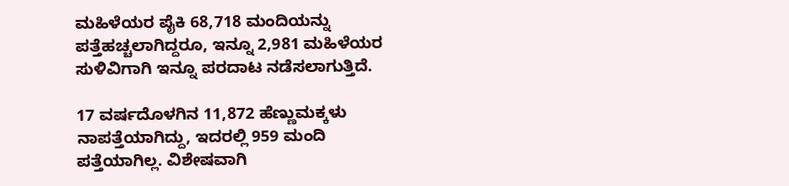ಮಹಿಳೆಯರ ಪೈಕಿ 68,718 ಮಂದಿಯನ್ನು ಪತ್ತೆಹಚ್ಚಲಾಗಿದ್ದರೂ, ಇನ್ನೂ 2,981 ಮಹಿಳೆಯರ ಸುಳಿವಿಗಾಗಿ ಇನ್ನೂ ಪರದಾಟ ನಡೆಸಲಾಗುತ್ತಿದೆ.

17 ವರ್ಷದೊಳಗಿನ 11,872 ಹೆಣ್ಣುಮಕ್ಕಳು ನಾಪತ್ತೆಯಾಗಿದ್ದು, ಇದರಲ್ಲಿ 959 ಮಂದಿ ಪತ್ತೆಯಾಗಿಲ್ಲ. ವಿಶೇಷವಾಗಿ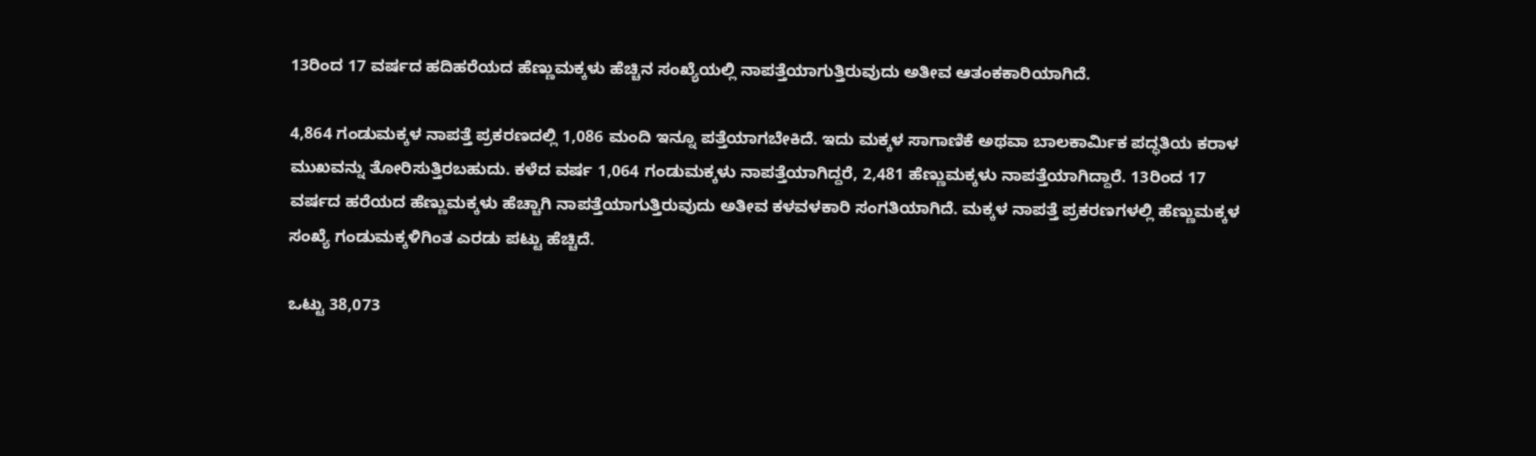13ರಿಂದ 17 ವರ್ಷದ ಹದಿಹರೆಯದ ಹೆಣ್ಣುಮಕ್ಕಳು ಹೆಚ್ಚಿನ ಸಂಖ್ಯೆಯಲ್ಲಿ ನಾಪತ್ತೆಯಾಗುತ್ತಿರುವುದು ಅತೀವ ಆತಂಕಕಾರಿಯಾಗಿದೆ.

4,864 ಗಂಡುಮಕ್ಕಳ ನಾಪತ್ತೆ ಪ್ರಕರಣದಲ್ಲಿ 1,086 ಮಂದಿ ಇನ್ನೂ ಪತ್ತೆಯಾಗಬೇಕಿದೆ. ಇದು ಮಕ್ಕಳ ಸಾಗಾಣಿಕೆ ಅಥವಾ ಬಾಲಕಾರ್ಮಿಕ ಪದ್ಧತಿಯ ಕರಾಳ ಮುಖವನ್ನು ತೋರಿಸುತ್ತಿರಬಹುದು. ಕಳೆದ ವರ್ಷ 1,064 ಗಂಡುಮಕ್ಕಳು ನಾಪತ್ತೆಯಾಗಿದ್ದರೆ, 2,481 ಹೆಣ್ಣುಮಕ್ಕಳು ನಾಪತ್ತೆಯಾಗಿದ್ದಾರೆ. 13ರಿಂದ 17 ವರ್ಷದ ಹರೆಯದ ಹೆಣ್ಣುಮಕ್ಕಳು ಹೆಚ್ಚಾಗಿ ನಾಪತ್ತೆಯಾಗುತ್ತಿರುವುದು ಅತೀವ ಕಳವಳಕಾರಿ ಸಂಗತಿಯಾಗಿದೆ. ಮಕ್ಕಳ ನಾಪತ್ತೆ ಪ್ರಕರಣಗಳಲ್ಲಿ ಹೆಣ್ಣುಮಕ್ಕಳ ಸಂಖ್ಯೆ ಗಂಡುಮಕ್ಕಳಿಗಿಂತ ಎರಡು ಪಟ್ಟು ಹೆಚ್ಚಿದೆ.

ಒಟ್ಟು 38,073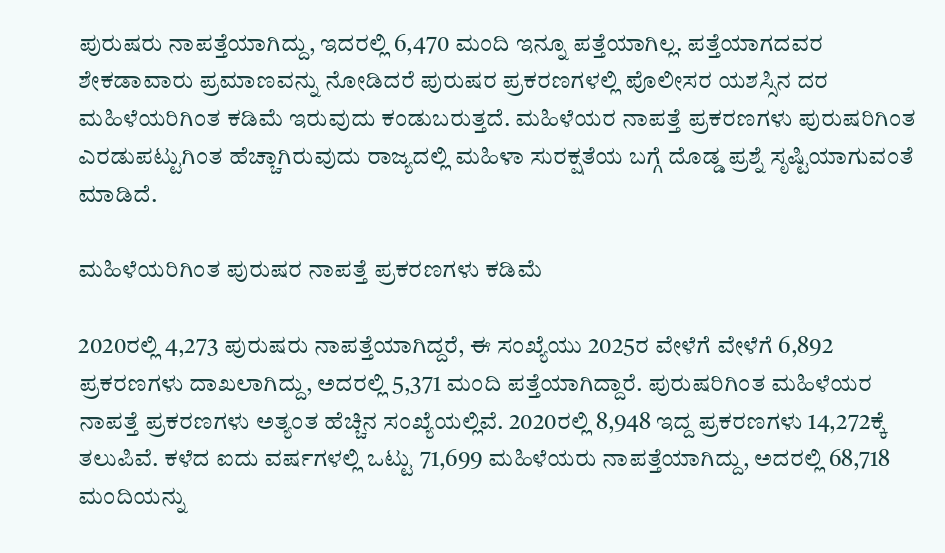ಪುರುಷರು ನಾಪತ್ತೆಯಾಗಿದ್ದು, ಇದರಲ್ಲಿ 6,470 ಮಂದಿ ಇನ್ನೂ ಪತ್ತೆಯಾಗಿಲ್ಲ. ಪತ್ತೆಯಾಗದವರ ಶೇಕಡಾವಾರು ಪ್ರಮಾಣವನ್ನು ನೋಡಿದರೆ ಪುರುಷರ ಪ್ರಕರಣಗಳಲ್ಲಿ ಪೊಲೀಸರ ಯಶಸ್ಸಿನ ದರ ಮಹಿಳೆಯರಿಗಿಂತ ಕಡಿಮೆ ಇರುವುದು ಕಂಡುಬರುತ್ತದೆ. ಮಹಿಳೆಯರ ನಾಪತ್ತೆ ಪ್ರಕರಣಗಳು ಪುರುಷರಿಗಿಂತ ಎರಡುಪಟ್ಟುಗಿಂತ ಹೆಚ್ಚಾಗಿರುವುದು ರಾಜ್ಯದಲ್ಲಿ ಮಹಿಳಾ ಸುರಕ್ಷತೆಯ ಬಗ್ಗೆ ದೊಡ್ಡ ಪ್ರಶ್ನೆ ಸೃಷ್ಟಿಯಾಗುವಂತೆ ಮಾಡಿದೆ.

ಮಹಿಳೆಯರಿಗಿಂತ ಪುರುಷರ ನಾಪತ್ತೆ ಪ್ರಕರಣಗಳು ಕಡಿಮೆ

2020ರಲ್ಲಿ 4,273 ಪುರುಷರು ನಾಪತ್ತೆಯಾಗಿದ್ದರೆ, ಈ ಸಂಖ್ಯೆಯು 2025ರ ವೇಳೆಗೆ ವೇಳೆಗೆ 6,892 ಪ್ರಕರಣಗಳು ದಾಖಲಾಗಿದ್ದು, ಅದರಲ್ಲಿ 5,371 ಮಂದಿ ಪತ್ತೆಯಾಗಿದ್ದಾರೆ. ಪುರುಷರಿಗಿಂತ ಮಹಿಳೆಯರ ನಾಪತ್ತೆ ಪ್ರಕರಣಗಳು ಅತ್ಯಂತ ಹೆಚ್ಚಿನ ಸಂಖ್ಯೆಯಲ್ಲಿವೆ. 2020ರಲ್ಲಿ 8,948 ಇದ್ದ ಪ್ರಕರಣಗಳು 14,272ಕ್ಕೆ ತಲುಪಿವೆ. ಕಳೆದ ಐದು ವರ್ಷಗಳಲ್ಲಿ ಒಟ್ಟು 71,699 ಮಹಿಳೆಯರು ನಾಪತ್ತೆಯಾಗಿದ್ದು, ಅದರಲ್ಲಿ 68,718 ಮಂದಿಯನ್ನು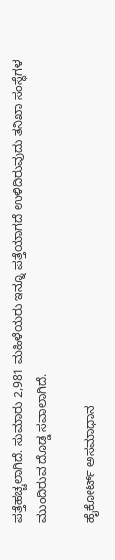ಪತ್ತೆಹಚ್ಚಲಾಗಿದೆ. ಸುಮಾರು 2,981 ಮಹಿಳೆಯರು ಇನ್ನೂ ಪತ್ತೆಯಾಗದೆ ಉಳಿದಿರುವುದು ತನಿಖಾ ಸಂಸ್ಥೆಗಳ ಮುಂದಿರುವ ದೊಡ್ಡ ಸವಾಲಾಗಿದೆ.

ಹೈಕೋರ್ಟ್‌ ಅಸಮಾಧಾನ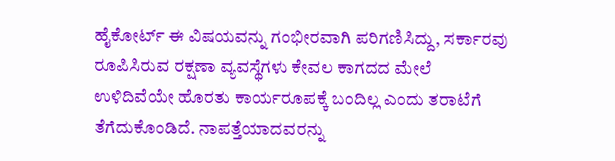ಹೈಕೋರ್ಟ್‌ ಈ ವಿಷಯವನ್ನು ಗಂಭೀರವಾಗಿ ಪರಿಗಣಿಸಿದ್ದು, ಸರ್ಕಾರವು ರೂಪಿಸಿರುವ ರಕ್ಷಣಾ ವ್ಯವಸ್ಥೆಗಳು ಕೇವಲ ಕಾಗದದ ಮೇಲೆ ಉಳಿದಿವೆಯೇ ಹೊರತು ಕಾರ್ಯರೂಪಕ್ಕೆ ಬಂದಿಲ್ಲ ಎಂದು ತರಾಟೆಗೆ ತೆಗೆದುಕೊಂಡಿದೆ. ನಾಪತ್ತೆಯಾದವರನ್ನು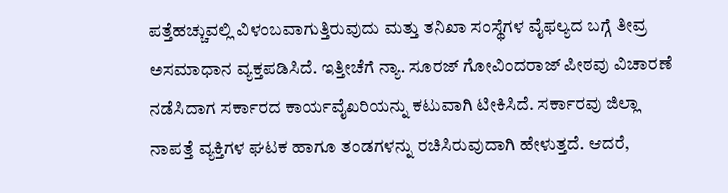ಪತ್ತೆಹಚ್ಚುವಲ್ಲಿ ವಿಳಂಬವಾಗುತ್ತಿರುವುದು ಮತ್ತು ತನಿಖಾ ಸಂಸ್ಥೆಗಳ ವೈಫಲ್ಯದ ಬಗ್ಗೆ ತೀವ್ರ ಅಸಮಾಧಾನ ವ್ಯಕ್ತಪಡಿಸಿದೆ. ಇತ್ತೀಚೆಗೆ ನ್ಯಾ. ಸೂರಜ್ ಗೋವಿಂದರಾಜ್ ಪೀಠವು ವಿಚಾರಣೆ ನಡೆಸಿದಾಗ ಸರ್ಕಾರದ ಕಾರ್ಯವೈಖರಿಯನ್ನು ಕಟುವಾಗಿ ಟೀಕಿಸಿದೆ. ಸರ್ಕಾರವು ಜಿಲ್ಲಾ ನಾಪತ್ತೆ ವ್ಯಕ್ತಿಗಳ ಘಟಕ ಹಾಗೂ ತಂಡಗಳನ್ನು ರಚಿಸಿರುವುದಾಗಿ ಹೇಳುತ್ತದೆ. ಆದರೆ,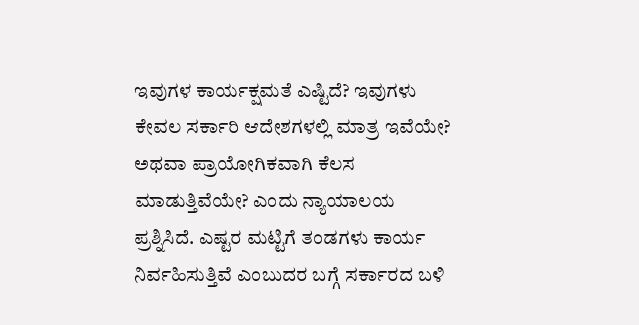ಇವುಗಳ ಕಾರ್ಯಕ್ಷಮತೆ ಎಷ್ಟಿದೆ? ಇವುಗಳು ಕೇವಲ ಸರ್ಕಾರಿ ಆದೇಶಗಳಲ್ಲಿ ಮಾತ್ರ ಇವೆಯೇ? ಅಥವಾ ಪ್ರಾಯೋಗಿಕವಾಗಿ ಕೆಲಸ ಮಾಡುತ್ತಿವೆಯೇ? ಎಂದು ನ್ಯಾಯಾಲಯ ಪ್ರಶ್ನಿಸಿದೆ. ಎಷ್ಟರ ಮಟ್ಟಿಗೆ ತಂಡಗಳು ಕಾರ್ಯ ನಿರ್ವಹಿಸುತ್ತಿವೆ ಎಂಬುದರ ಬಗ್ಗೆ ಸರ್ಕಾರದ ಬಳಿ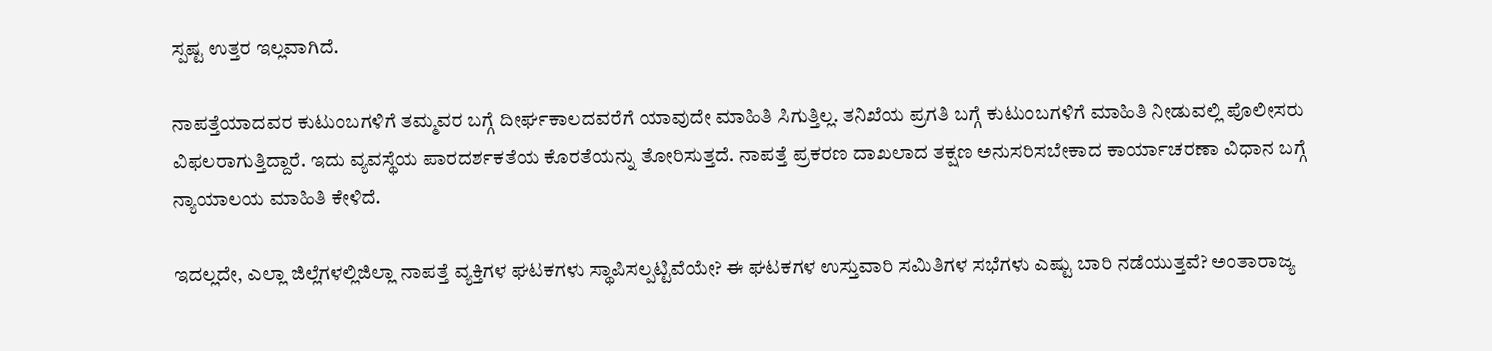ಸ್ಪಷ್ಟ ಉತ್ತರ ಇಲ್ಲವಾಗಿದೆ.

ನಾಪತ್ತೆಯಾದವರ ಕುಟುಂಬಗಳಿಗೆ ತಮ್ಮವರ ಬಗ್ಗೆ ದೀರ್ಘಕಾಲದವರೆಗೆ ಯಾವುದೇ ಮಾಹಿತಿ ಸಿಗುತ್ತಿಲ್ಲ. ತನಿಖೆಯ ಪ್ರಗತಿ ಬಗ್ಗೆ ಕುಟುಂಬಗಳಿಗೆ ಮಾಹಿತಿ ನೀಡುವಲ್ಲಿ ಪೊಲೀಸರು ವಿಫಲರಾಗುತ್ತಿದ್ದಾರೆ. ಇದು ವ್ಯವಸ್ಥೆಯ ಪಾರದರ್ಶಕತೆಯ ಕೊರತೆಯನ್ನು ತೋರಿಸುತ್ತದೆ. ನಾಪತ್ತೆ ಪ್ರಕರಣ ದಾಖಲಾದ ತಕ್ಷಣ ಅನುಸರಿಸಬೇಕಾದ ಕಾರ್ಯಾಚರಣಾ ವಿಧಾನ ಬಗ್ಗೆ ನ್ಯಾಯಾಲಯ ಮಾಹಿತಿ ಕೇಳಿದೆ.

ಇದಲ್ಲದೇ, ಎಲ್ಲಾ ಜಿಲ್ಲೆಗಳಲ್ಲಿಜಿಲ್ಲಾ ನಾಪತ್ತೆ ವ್ಯಕ್ತಿಗಳ ಘಟಕಗಳು ಸ್ಥಾಪಿಸಲ್ಪಟ್ಟಿವೆಯೇ? ಈ ಘಟಕಗಳ ಉಸ್ತುವಾರಿ ಸಮಿತಿಗಳ ಸಭೆಗಳು ಎಷ್ಟು ಬಾರಿ ನಡೆಯುತ್ತವೆ? ಅಂತಾರಾಜ್ಯ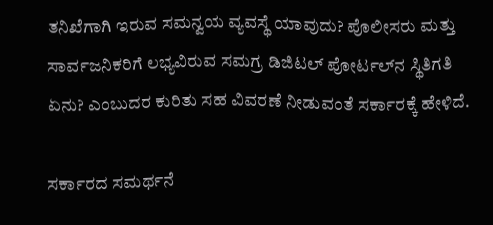ತನಿಖೆಗಾಗಿ ಇರುವ ಸಮನ್ವಯ ವ್ಯವಸ್ಥೆ ಯಾವುದು? ಪೊಲೀಸರು ಮತ್ತು ಸಾರ್ವಜನಿಕರಿಗೆ ಲಭ್ಯವಿರುವ ಸಮಗ್ರ ಡಿಜಿಟಲ್ ಪೋರ್ಟಲ್‌ನ ಸ್ಥಿತಿಗತಿ ಏನು? ಎಂಬುದರ ಕುರಿತು ಸಹ ವಿವರಣೆ ನೀಡುವಂತೆ ಸರ್ಕಾರಕ್ಕೆ ಹೇಳಿದೆ.

ಸರ್ಕಾರದ ಸಮರ್ಥನೆ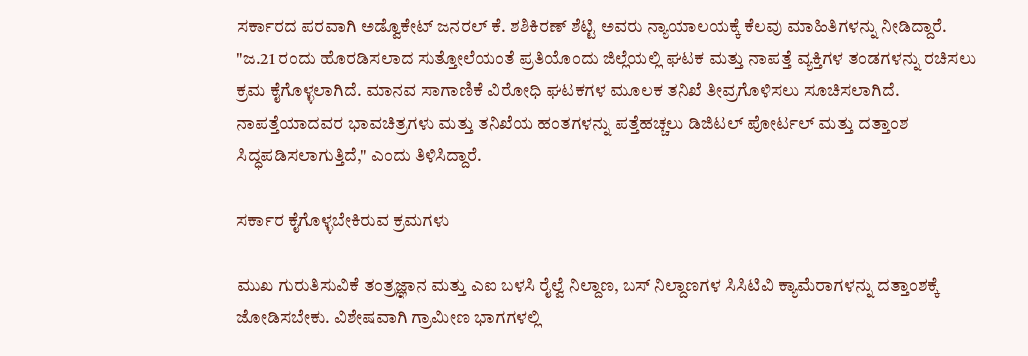ಸರ್ಕಾರದ ಪರವಾಗಿ ಅಡ್ವೊಕೇಟ್ ಜನರಲ್ ಕೆ. ಶಶಿಕಿರಣ್ ಶೆಟ್ಟಿ ಅವರು ನ್ಯಾಯಾಲಯಕ್ಕೆ ಕೆಲವು ಮಾಹಿತಿಗಳನ್ನು ನೀಡಿದ್ದಾರೆ. "ಜ.21 ರಂದು ಹೊರಡಿಸಲಾದ ಸುತ್ತೋಲೆಯಂತೆ ಪ್ರತಿಯೊಂದು ಜಿಲ್ಲೆಯಲ್ಲಿ ಘಟಕ ಮತ್ತು ನಾಪತ್ತೆ ವ್ಯಕ್ತಿಗಳ ತಂಡಗಳನ್ನು ರಚಿಸಲು ಕ್ರಮ ಕೈಗೊಳ್ಳಲಾಗಿದೆ. ಮಾನವ ಸಾಗಾಣಿಕೆ ವಿರೋಧಿ ಘಟಕಗಳ ಮೂಲಕ ತನಿಖೆ ತೀವ್ರಗೊಳಿಸಲು ಸೂಚಿಸಲಾಗಿದೆ. ನಾಪತ್ತೆಯಾದವರ ಭಾವಚಿತ್ರಗಳು ಮತ್ತು ತನಿಖೆಯ ಹಂತಗಳನ್ನು ಪತ್ತೆಹಚ್ಚಲು ಡಿಜಿಟಲ್ ಪೋರ್ಟಲ್ ಮತ್ತು ದತ್ತಾಂಶ ಸಿದ್ಧಪಡಿಸಲಾಗುತ್ತಿದೆ," ಎಂದು ತಿಳಿಸಿದ್ದಾರೆ.

ಸರ್ಕಾರ ಕೈಗೊಳ್ಳಬೇಕಿರುವ ಕ್ರಮಗಳು

ಮುಖ ಗುರುತಿಸುವಿಕೆ ತಂತ್ರಜ್ಞಾನ ಮತ್ತು ಎಐ ಬಳಸಿ ರೈಲ್ವೆ ನಿಲ್ದಾಣ, ಬಸ್ ನಿಲ್ದಾಣಗಳ ಸಿಸಿಟಿವಿ ಕ್ಯಾಮೆರಾಗಳನ್ನು ದತ್ತಾಂಶಕ್ಕೆ ಜೋಡಿಸಬೇಕು. ವಿಶೇಷವಾಗಿ ಗ್ರಾಮೀಣ ಭಾಗಗಳಲ್ಲಿ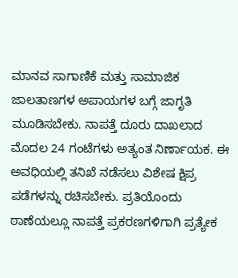ಮಾನವ ಸಾಗಾಣಿಕೆ ಮತ್ತು ಸಾಮಾಜಿಕ ಜಾಲತಾಣಗಳ ಅಪಾಯಗಳ ಬಗ್ಗೆ ಜಾಗೃತಿ ಮೂಡಿಸಬೇಕು. ನಾಪತ್ತೆ ದೂರು ದಾಖಲಾದ ಮೊದಲ 24 ಗಂಟೆಗಳು ಅತ್ಯಂತ ನಿರ್ಣಾಯಕ. ಈ ಅವಧಿಯಲ್ಲಿ ತನಿಖೆ ನಡೆಸಲು ವಿಶೇಷ ಕ್ಷಿಪ್ರ ಪಡೆಗಳನ್ನು ರಚಿಸಬೇಕು. ಪ್ರತಿಯೊಂದು ಠಾಣೆಯಲ್ಲೂ ನಾಪತ್ತೆ ಪ್ರಕರಣಗಳಿಗಾಗಿ ಪ್ರತ್ಯೇಕ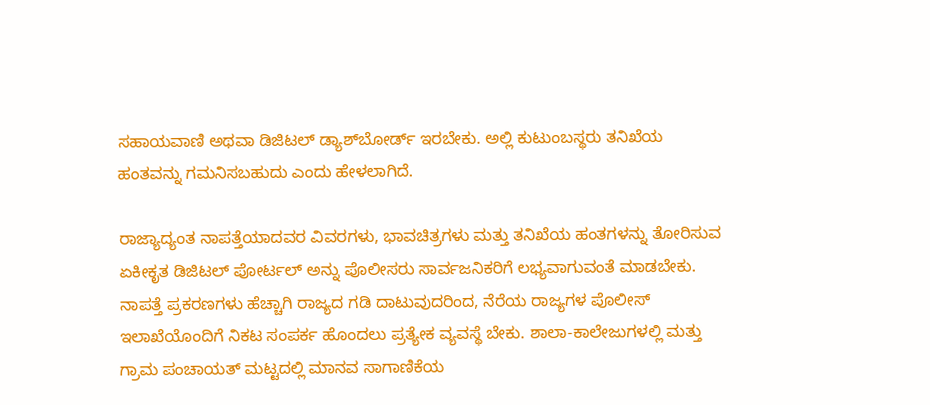ಸಹಾಯವಾಣಿ ಅಥವಾ ಡಿಜಿಟಲ್ ಡ್ಯಾಶ್‌ಬೋರ್ಡ್ ಇರಬೇಕು. ಅಲ್ಲಿ ಕುಟುಂಬಸ್ಥರು ತನಿಖೆಯ ಹಂತವನ್ನು ಗಮನಿಸಬಹುದು ಎಂದು ಹೇಳಲಾಗಿದೆ.

ರಾಜ್ಯಾದ್ಯಂತ ನಾಪತ್ತೆಯಾದವರ ವಿವರಗಳು, ಭಾವಚಿತ್ರಗಳು ಮತ್ತು ತನಿಖೆಯ ಹಂತಗಳನ್ನು ತೋರಿಸುವ ಏಕೀಕೃತ ಡಿಜಿಟಲ್ ಪೋರ್ಟಲ್ ಅನ್ನು ಪೊಲೀಸರು ಸಾರ್ವಜನಿಕರಿಗೆ ಲಭ್ಯವಾಗುವಂತೆ ಮಾಡಬೇಕು. ನಾಪತ್ತೆ ಪ್ರಕರಣಗಳು ಹೆಚ್ಚಾಗಿ ರಾಜ್ಯದ ಗಡಿ ದಾಟುವುದರಿಂದ, ನೆರೆಯ ರಾಜ್ಯಗಳ ಪೊಲೀಸ್ ಇಲಾಖೆಯೊಂದಿಗೆ ನಿಕಟ ಸಂಪರ್ಕ ಹೊಂದಲು ಪ್ರತ್ಯೇಕ ವ್ಯವಸ್ಥೆ ಬೇಕು. ಶಾಲಾ-ಕಾಲೇಜುಗಳಲ್ಲಿ ಮತ್ತು ಗ್ರಾಮ ಪಂಚಾಯತ್ ಮಟ್ಟದಲ್ಲಿ ಮಾನವ ಸಾಗಾಣಿಕೆಯ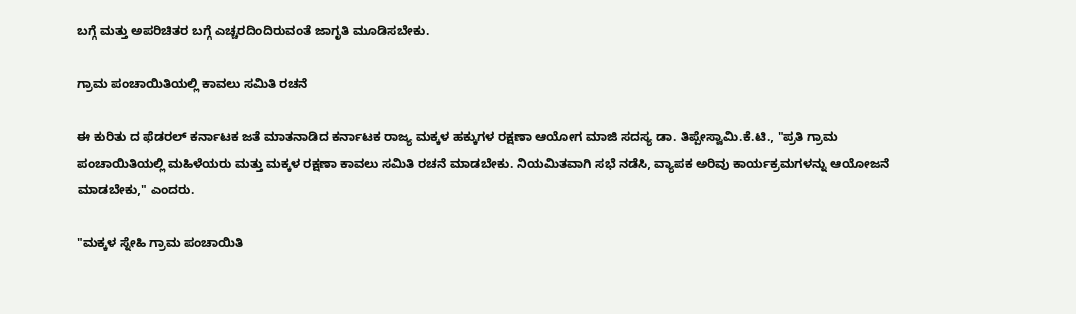ಬಗ್ಗೆ ಮತ್ತು ಅಪರಿಚಿತರ ಬಗ್ಗೆ ಎಚ್ಚರದಿಂದಿರುವಂತೆ ಜಾಗೃತಿ ಮೂಡಿಸಬೇಕು.

ಗ್ರಾಮ ಪಂಚಾಯಿತಿಯಲ್ಲಿ ಕಾವಲು ಸಮಿತಿ ರಚನೆ

ಈ ಕುರಿತು ದ ಫೆಡರಲ್‌ ಕರ್ನಾಟಕ ಜತೆ ಮಾತನಾಡಿದ ಕರ್ನಾಟಕ ರಾಜ್ಯ ಮಕ್ಕಳ ಹಕ್ಕುಗಳ ರಕ್ಷಣಾ ಆಯೋಗ ಮಾಜಿ ಸದಸ್ಯ ಡಾ. ತಿಪ್ಪೇಸ್ವಾಮಿ.ಕೆ.ಟಿ., "ಪ್ರತಿ ಗ್ರಾಮ ಪಂಚಾಯಿತಿಯಲ್ಲಿ ಮಹಿಳೆಯರು ಮತ್ತು ಮಕ್ಕಳ ರಕ್ಷಣಾ ಕಾವಲು ಸಮಿತಿ ರಚನೆ ಮಾಡಬೇಕು. ನಿಯಮಿತವಾಗಿ ಸಭೆ ನಡೆಸಿ, ವ್ಯಾಪಕ ಅರಿವು ಕಾರ್ಯಕ್ರಮಗಳನ್ನು ಆಯೋಜನೆ ಮಾಡಬೇಕು," ಎಂದರು.

"ಮಕ್ಕಳ ಸ್ನೇಹಿ ಗ್ರಾಮ ಪಂಚಾಯಿತಿ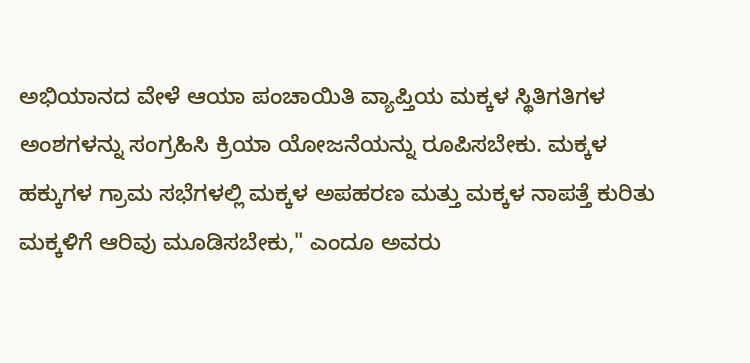ಅಭಿಯಾನದ ವೇಳೆ ಆಯಾ ಪಂಚಾಯಿತಿ ವ್ಯಾಪ್ತಿಯ ಮಕ್ಕಳ ಸ್ಥಿತಿಗತಿಗಳ ಅಂಶಗಳನ್ನು ಸಂಗ್ರಹಿಸಿ ಕ್ರಿಯಾ ಯೋಜನೆಯನ್ನು ರೂಪಿಸಬೇಕು. ಮಕ್ಕಳ ಹಕ್ಕುಗಳ ಗ್ರಾಮ ಸಭೆಗಳಲ್ಲಿ ಮಕ್ಕಳ ಅಪಹರಣ ಮತ್ತು ಮಕ್ಕಳ ನಾಪತ್ತೆ ಕುರಿತು ಮಕ್ಕಳಿಗೆ ಆರಿವು ಮೂಡಿಸಬೇಕು," ಎಂದೂ ಅವರು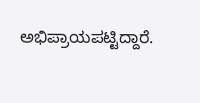ಅಭಿಪ್ರಾಯಪಟ್ಟಿದ್ದಾರೆ.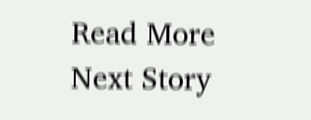Read More
Next Story